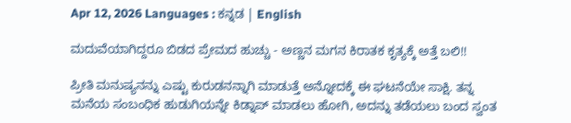Apr 12, 2026 Languages : ಕನ್ನಡ | English

ಮದುವೆಯಾಗಿದ್ದರೂ ಬಿಡದ ಪ್ರೇಮದ ಹುಚ್ಚು - ಅಣ್ಣನ ಮಗನ ಕಿರಾತಕ ಕೃತ್ಯಕ್ಕೆ ಅತ್ತೆ ಬಲಿ!!

ಪ್ರೀತಿ ಮನುಷ್ಯನನ್ನು ಎಷ್ಟು ಕುರುಡನನ್ನಾಗಿ ಮಾಡುತ್ತೆ ಅನ್ನೋದಕ್ಕೆ ಈ ಘಟನೆಯೇ ಸಾಕ್ಷಿ. ತನ್ನ ಮನೆಯ ಸಂಬಂಧಿಕ ಹುಡುಗಿಯನ್ನೇ ಕಿಡ್ನಾಪ್ ಮಾಡಲು ಹೋಗಿ, ಅದನ್ನು ತಡೆಯಲು ಬಂದ ಸ್ವಂತ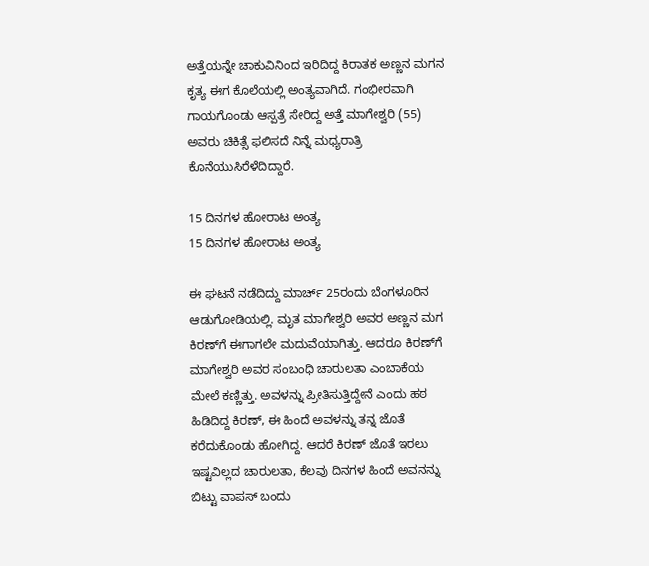ಅತ್ತೆಯನ್ನೇ ಚಾಕುವಿನಿಂದ ಇರಿದಿದ್ದ ಕಿರಾತಕ ಅಣ್ಣನ ಮಗನ ಕೃತ್ಯ ಈಗ ಕೊಲೆಯಲ್ಲಿ ಅಂತ್ಯವಾಗಿದೆ. ಗಂಭೀರವಾಗಿ ಗಾಯಗೊಂಡು ಆಸ್ಪತ್ರೆ ಸೇರಿದ್ದ ಅತ್ತೆ ಮಾಗೇಶ್ವರಿ (55) ಅವರು ಚಿಕಿತ್ಸೆ ಫಲಿಸದೆ ನಿನ್ನೆ ಮಧ್ಯರಾತ್ರಿ ಕೊನೆಯುಸಿರೆಳೆದಿದ್ದಾರೆ.

15 ದಿನಗಳ ಹೋರಾಟ ಅಂತ್ಯ
15 ದಿನಗಳ ಹೋರಾಟ ಅಂತ್ಯ

ಈ ಘಟನೆ ನಡೆದಿದ್ದು ಮಾರ್ಚ್ 25ರಂದು ಬೆಂಗಳೂರಿನ ಆಡುಗೋಡಿಯಲ್ಲಿ. ಮೃತ ಮಾಗೇಶ್ವರಿ ಅವರ ಅಣ್ಣನ ಮಗ ಕಿರಣ್‌ಗೆ ಈಗಾಗಲೇ ಮದುವೆಯಾಗಿತ್ತು. ಆದರೂ ಕಿರಣ್‌ಗೆ ಮಾಗೇಶ್ವರಿ ಅವರ ಸಂಬಂಧಿ ಚಾರುಲತಾ ಎಂಬಾಕೆಯ ಮೇಲೆ ಕಣ್ಣಿತ್ತು. ಅವಳನ್ನು ಪ್ರೀತಿಸುತ್ತಿದ್ದೇನೆ ಎಂದು ಹಠ ಹಿಡಿದಿದ್ದ ಕಿರಣ್, ಈ ಹಿಂದೆ ಅವಳನ್ನು ತನ್ನ ಜೊತೆ ಕರೆದುಕೊಂಡು ಹೋಗಿದ್ದ. ಆದರೆ ಕಿರಣ್ ಜೊತೆ ಇರಲು ಇಷ್ಟವಿಲ್ಲದ ಚಾರುಲತಾ, ಕೆಲವು ದಿನಗಳ ಹಿಂದೆ ಅವನನ್ನು ಬಿಟ್ಟು ವಾಪಸ್ ಬಂದು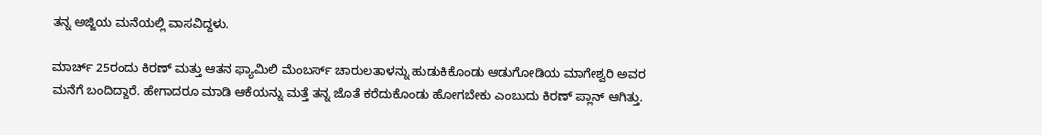ತನ್ನ ಅಜ್ಜಿಯ ಮನೆಯಲ್ಲಿ ವಾಸವಿದ್ದಳು.

ಮಾರ್ಚ್ 25ರಂದು ಕಿರಣ್ ಮತ್ತು ಆತನ ಫ್ಯಾಮಿಲಿ ಮೆಂಬರ್ಸ್ ಚಾರುಲತಾಳನ್ನು ಹುಡುಕಿಕೊಂಡು ಆಡುಗೋಡಿಯ ಮಾಗೇಶ್ವರಿ ಅವರ ಮನೆಗೆ ಬಂದಿದ್ದಾರೆ. ಹೇಗಾದರೂ ಮಾಡಿ ಆಕೆಯನ್ನು ಮತ್ತೆ ತನ್ನ ಜೊತೆ ಕರೆದುಕೊಂಡು ಹೋಗಬೇಕು ಎಂಬುದು ಕಿರಣ್ ಪ್ಲಾನ್ ಆಗಿತ್ತು.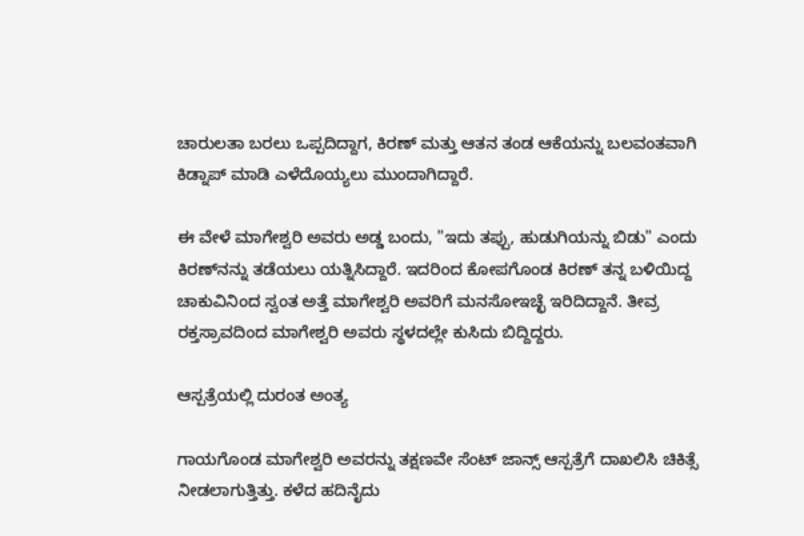ಚಾರುಲತಾ ಬರಲು ಒಪ್ಪದಿದ್ದಾಗ, ಕಿರಣ್ ಮತ್ತು ಆತನ ತಂಡ ಆಕೆಯನ್ನು ಬಲವಂತವಾಗಿ ಕಿಡ್ನಾಪ್ ಮಾಡಿ ಎಳೆದೊಯ್ಯಲು ಮುಂದಾಗಿದ್ದಾರೆ.

ಈ ವೇಳೆ ಮಾಗೇಶ್ವರಿ ಅವರು ಅಡ್ಡ ಬಂದು, "ಇದು ತಪ್ಪು, ಹುಡುಗಿಯನ್ನು ಬಿಡು" ಎಂದು ಕಿರಣ್‌ನನ್ನು ತಡೆಯಲು ಯತ್ನಿಸಿದ್ದಾರೆ. ಇದರಿಂದ ಕೋಪಗೊಂಡ ಕಿರಣ್ ತನ್ನ ಬಳಿಯಿದ್ದ ಚಾಕುವಿನಿಂದ ಸ್ವಂತ ಅತ್ತೆ ಮಾಗೇಶ್ವರಿ ಅವರಿಗೆ ಮನಸೋಇಚ್ಛೆ ಇರಿದಿದ್ದಾನೆ. ತೀವ್ರ ರಕ್ತಸ್ರಾವದಿಂದ ಮಾಗೇಶ್ವರಿ ಅವರು ಸ್ಥಳದಲ್ಲೇ ಕುಸಿದು ಬಿದ್ದಿದ್ದರು.

ಆಸ್ಪತ್ರೆಯಲ್ಲಿ ದುರಂತ ಅಂತ್ಯ

ಗಾಯಗೊಂಡ ಮಾಗೇಶ್ವರಿ ಅವರನ್ನು ತಕ್ಷಣವೇ ಸೆಂಟ್ ಜಾನ್ಸ್ ಆಸ್ಪತ್ರೆಗೆ ದಾಖಲಿಸಿ ಚಿಕಿತ್ಸೆ ನೀಡಲಾಗುತ್ತಿತ್ತು. ಕಳೆದ ಹದಿನೈದು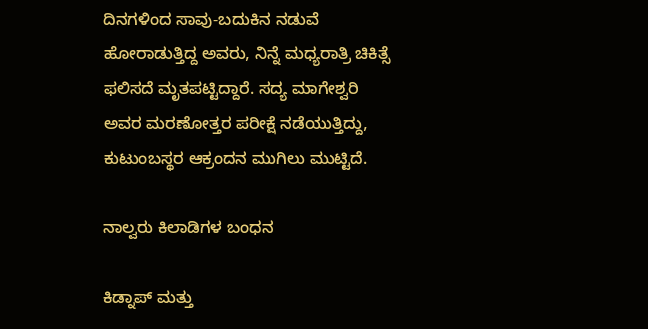ದಿನಗಳಿಂದ ಸಾವು-ಬದುಕಿನ ನಡುವೆ ಹೋರಾಡುತ್ತಿದ್ದ ಅವರು, ನಿನ್ನೆ ಮಧ್ಯರಾತ್ರಿ ಚಿಕಿತ್ಸೆ ಫಲಿಸದೆ ಮೃತಪಟ್ಟಿದ್ದಾರೆ. ಸದ್ಯ ಮಾಗೇಶ್ವರಿ ಅವರ ಮರಣೋತ್ತರ ಪರೀಕ್ಷೆ ನಡೆಯುತ್ತಿದ್ದು, ಕುಟುಂಬಸ್ಥರ ಆಕ್ರಂದನ ಮುಗಿಲು ಮುಟ್ಟಿದೆ.

ನಾಲ್ವರು ಕಿಲಾಡಿಗಳ ಬಂಧನ

ಕಿಡ್ನಾಪ್ ಮತ್ತು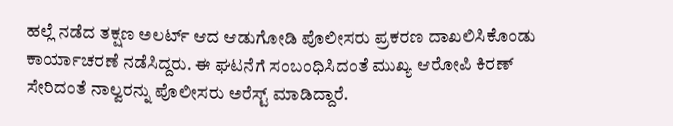ಹಲ್ಲೆ ನಡೆದ ತಕ್ಷಣ ಅಲರ್ಟ್ ಆದ ಆಡುಗೋಡಿ ಪೊಲೀಸರು ಪ್ರಕರಣ ದಾಖಲಿಸಿಕೊಂಡು ಕಾರ್ಯಾಚರಣೆ ನಡೆಸಿದ್ದರು. ಈ ಘಟನೆಗೆ ಸಂಬಂಧಿಸಿದಂತೆ ಮುಖ್ಯ ಆರೋಪಿ ಕಿರಣ್ ಸೇರಿದಂತೆ ನಾಲ್ವರನ್ನು ಪೊಲೀಸರು ಅರೆಸ್ಟ್ ಮಾಡಿದ್ದಾರೆ.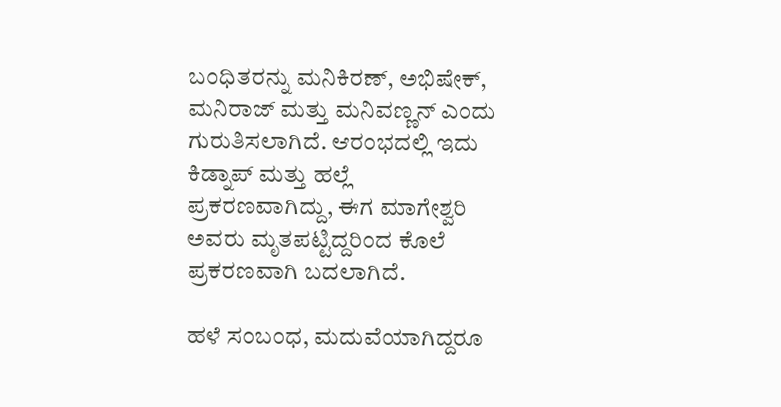ಬಂಧಿತರನ್ನು ಮನಿಕಿರಣ್, ಅಭಿಷೇಕ್, ಮನಿರಾಜ್ ಮತ್ತು ಮನಿವಣ್ಣನ್ ಎಂದು ಗುರುತಿಸಲಾಗಿದೆ. ಆರಂಭದಲ್ಲಿ ಇದು ಕಿಡ್ನಾಪ್ ಮತ್ತು ಹಲ್ಲೆ ಪ್ರಕರಣವಾಗಿದ್ದು, ಈಗ ಮಾಗೇಶ್ವರಿ ಅವರು ಮೃತಪಟ್ಟಿದ್ದರಿಂದ ಕೊಲೆ ಪ್ರಕರಣವಾಗಿ ಬದಲಾಗಿದೆ.

ಹಳೆ ಸಂಬಂಧ, ಮದುವೆಯಾಗಿದ್ದರೂ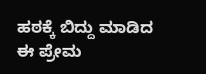ಹಠಕ್ಕೆ ಬಿದ್ದು ಮಾಡಿದ ಈ ಪ್ರೇಮ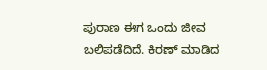ಪುರಾಣ ಈಗ ಒಂದು ಜೀವ ಬಲಿಪಡೆದಿದೆ. ಕಿರಣ್ ಮಾಡಿದ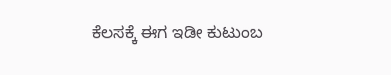ಕೆಲಸಕ್ಕೆ ಈಗ ಇಡೀ ಕುಟುಂಬ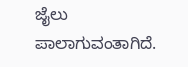ಜೈಲು ಪಾಲಾಗುವಂತಾಗಿದೆ.